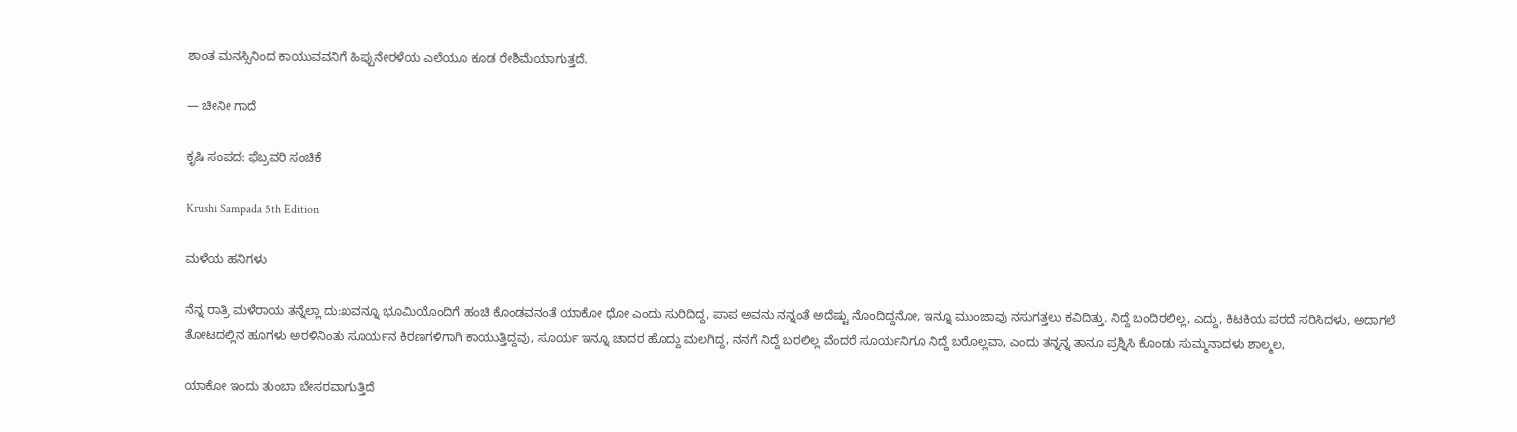ಶಾಂತ ಮನಸ್ಸಿನಿಂದ ಕಾಯುವವನಿಗೆ ಹಿಪ್ಪುನೇರಳೆಯ ಎಲೆಯೂ ಕೂಡ ರೇಶಿಮೆಯಾಗುತ್ತದೆ.

— ಚೀನೀ ಗಾದೆ

ಕೃಷಿ ಸಂಪದ: ಫೆಬ್ರವರಿ ಸಂಚಿಕೆ

Krushi Sampada 5th Edition

ಮಳೆಯ ಹನಿಗಳು

ನೆನ್ನ ರಾತ್ರಿ ಮಳೆರಾಯ ತನ್ನೆಲ್ಲಾ ದು:ಖವನ್ನೂ ಭೂಮಿಯೊಂದಿಗೆ ಹಂಚಿ ಕೊಂಡವನಂತೆ ಯಾಕೋ ಧೋ ಎಂದು ಸುರಿದಿದ್ದ, ಪಾಪ ಅವನು ನನ್ನಂತೆ ಅದೆಷ್ಟು ನೊಂದಿದ್ದನೋ, ಇನ್ನೂ ಮುಂಜಾವು ನಸುಗತ್ತಲು ಕವಿದಿತ್ತು. ನಿದ್ದೆ ಬಂದಿರಲಿಲ್ಲ, ಎದ್ದು, ಕಿಟಕಿಯ ಪರದೆ ಸರಿಸಿದಳು, ಅದಾಗಲೆ ತೋಟದಲ್ಲಿನ ಹೂಗಳು ಅರಳಿನಿಂತು ಸೂರ್ಯನ ಕಿರಣಗಳಿಗಾಗಿ ಕಾಯುತ್ತಿದ್ದವು, ಸೂರ್ಯ ಇನ್ನೂ ಚಾದರ ಹೊದ್ದು ಮಲಗಿದ್ದ, ನನಗೆ ನಿದ್ದೆ ಬರಲಿಲ್ಲ ವೆಂದರೆ ಸೂರ್ಯನಿಗೂ ನಿದ್ದೆ ಬರೊಲ್ಲವಾ, ಎಂದು ತನ್ನನ್ನ ತಾನೂ ಪ್ರಶ್ನಿಸಿ ಕೊಂಡು ಸುಮ್ಮನಾದಳು ಶಾಲ್ಮಲ,

ಯಾಕೋ ಇಂದು ತುಂಬಾ ಬೇಸರವಾಗುತ್ತಿದೆ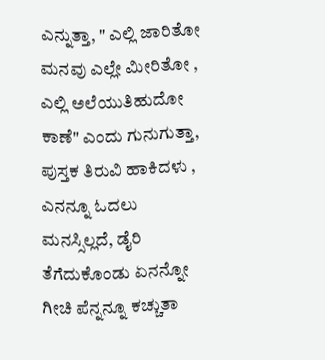ಎನ್ನುತ್ತಾ, " ಎಲ್ಲಿ ಜಾರಿತೋ ಮನವು ಎಲ್ಲೇ ಮೀರಿತೋ , ಎಲ್ಲಿ ಅಲೆಯುತಿಹುದೋ ಕಾಣೆ" ಎಂದು ಗುನುಗುತ್ತಾ, ಪುಸ್ತಕ ತಿರುವಿ ಹಾಕಿದಳು , ಎನನ್ನೂ ಓದಲು ಮನಸ್ಸಿಲ್ಲದೆ, ಡೈರಿ ತೆಗೆದುಕೊಂಡು ಏನನ್ನೋ ಗೀಚಿ ಪೆನ್ನನ್ನೂ ಕಚ್ಚುತಾ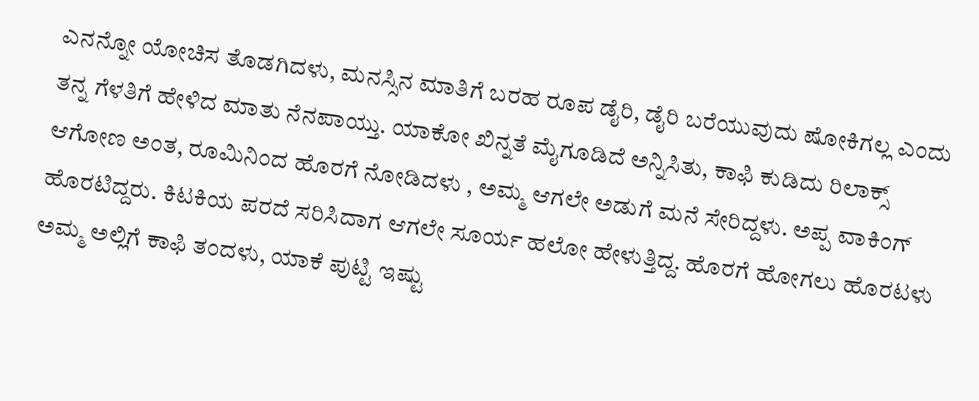ಎನನ್ನೋ ಯೋಚಿಸ ತೊಡಗಿದಳು, ಮನಸ್ಸಿನ ಮಾತಿಗೆ ಬರಹ ರೂಪ ಡೈರಿ, ಡೈರಿ ಬರೆಯುವುದು ಷೋಕಿಗಲ್ಲ ಎಂದು ತನ್ನ ಗೆಳತಿಗೆ ಹೇಳಿದ ಮಾತು ನೆನಪಾಯ್ತು. ಯಾಕೋ ಖಿನ್ನತೆ ಮೈಗೂಡಿದೆ ಅನ್ನಿಸಿತು, ಕಾಫಿ ಕುಡಿದು ರಿಲಾಕ್ಸ್ ಆಗೋಣ ಅಂತ, ರೂಮಿನಿಂದ ಹೊರಗೆ ನೋಡಿದಳು , ಅಮ್ಮ ಆಗಲೇ ಅಡುಗೆ ಮನೆ ಸೇರಿದ್ದಳು. ಅಪ್ಪ ವಾಕಿಂಗ್ ಹೊರಟಿದ್ದರು. ಕಿಟಕಿಯ ಪರದೆ ಸರಿಸಿದಾಗ ಆಗಲೇ ಸೂರ್ಯ ಹಲೋ ಹೇಳುತ್ತಿದ್ದ. ಹೊರಗೆ ಹೋಗಲು ಹೊರಟಳು ಅಮ್ಮ ಅಲ್ಲಿಗೆ ಕಾಫಿ ತಂದಳು, ಯಾಕೆ ಪುಟ್ಟಿ ಇಷ್ಟು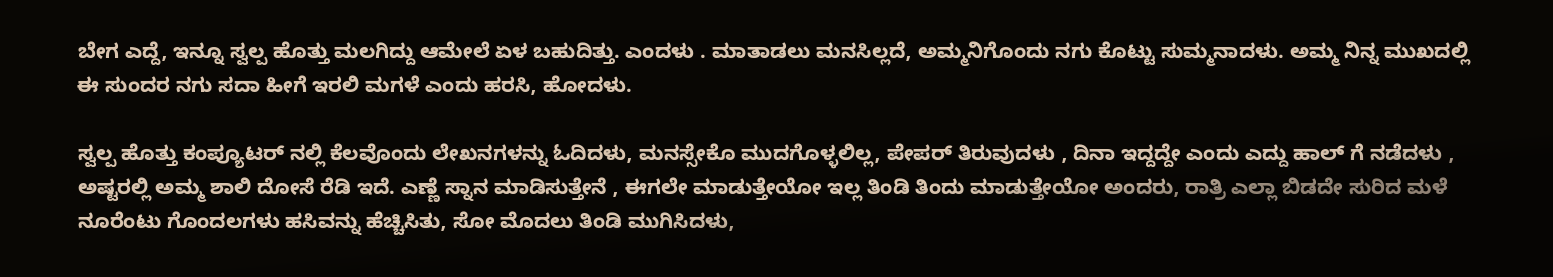ಬೇಗ ಎದ್ದೆ, ಇನ್ನೂ ಸ್ವಲ್ಪ ಹೊತ್ತು ಮಲಗಿದ್ದು ಆಮೇಲೆ ಏಳ ಬಹುದಿತ್ತು. ಎಂದಳು . ಮಾತಾಡಲು ಮನಸಿಲ್ಲದೆ, ಅಮ್ಮನಿಗೊಂದು ನಗು ಕೊಟ್ಟು ಸುಮ್ಮನಾದಳು. ಅಮ್ಮ ನಿನ್ನ ಮುಖದಲ್ಲಿ ಈ ಸುಂದರ ನಗು ಸದಾ ಹೀಗೆ ಇರಲಿ ಮಗಳೆ ಎಂದು ಹರಸಿ, ಹೋದಳು.

ಸ್ವಲ್ಪ ಹೊತ್ತು ಕಂಪ್ಯೂಟರ್ ನಲ್ಲಿ ಕೆಲವೊಂದು ಲೇಖನಗಳನ್ನು ಓದಿದಳು, ಮನಸ್ಸೇಕೊ ಮುದಗೊಳ್ಳಲಿಲ್ಲ, ಪೇಪರ್ ತಿರುವುದಳು , ದಿನಾ ಇದ್ದದ್ದೇ ಎಂದು ಎದ್ದು ಹಾಲ್ ಗೆ ನಡೆದಳು , ಅಷ್ಟರಲ್ಲಿ ಅಮ್ಮ ಶಾಲಿ ದೋಸೆ ರೆಡಿ ಇದೆ. ಎಣ್ಣೆ ಸ್ನಾನ ಮಾಡಿಸುತ್ತೇನೆ , ಈಗಲೇ ಮಾಡುತ್ತೇಯೋ ಇಲ್ಲ ತಿಂಡಿ ತಿಂದು ಮಾಡುತ್ತೇಯೋ ಅಂದರು, ರಾತ್ರಿ ಎಲ್ಲಾ ಬಿಡದೇ ಸುರಿದ ಮಳೆ ನೂರೆಂಟು ಗೊಂದಲಗಳು ಹಸಿವನ್ನು ಹೆಚ್ಚಿಸಿತು, ಸೋ ಮೊದಲು ತಿಂಡಿ ಮುಗಿಸಿದಳು,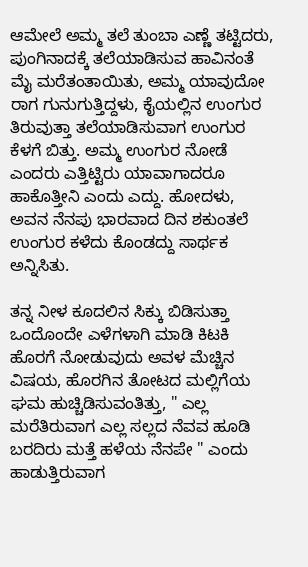ಆಮೇಲೆ ಅಮ್ಮ ತಲೆ ತುಂಬಾ ಎಣ್ಣೆ ತಟ್ಟಿದರು, ಪುಂಗಿನಾದಕ್ಕೆ ತಲೆಯಾಡಿಸುವ ಹಾವಿನಂತೆ ಮೈ ಮರೆತಂತಾಯಿತು, ಅಮ್ಮ ಯಾವುದೋ ರಾಗ ಗುನುಗುತ್ತಿದ್ದಳು, ಕೈಯಲ್ಲಿನ ಉಂಗುರ ತಿರುವುತ್ತಾ ತಲೆಯಾಡಿಸುವಾಗ ಉಂಗುರ ಕೆಳಗೆ ಬಿತ್ತು. ಅಮ್ಮ ಉಂಗುರ ನೋಡೆ ಎಂದರು ಎತ್ತಿಟ್ಟಿರು ಯಾವಾಗಾದರೂ ಹಾಕೊತ್ತೀನಿ ಎಂದು ಎದ್ದು. ಹೋದಳು, ಅವನ ನೆನಪು ಭಾರವಾದ ದಿನ ಶಕುಂತಲೆ ಉಂಗುರ ಕಳೆದು ಕೊಂಡದ್ದು ಸಾರ್ಥಕ ಅನ್ನಿಸಿತು.

ತನ್ನ ನೀಳ ಕೂದಲಿನ ಸಿಕ್ಕು ಬಿಡಿಸುತ್ತಾ ಒಂದೊಂದೇ ಎಳೆಗಳಾಗಿ ಮಾಡಿ ಕಿಟಕಿ ಹೊರಗೆ ನೋಡುವುದು ಅವಳ ಮೆಚ್ಚಿನ ವಿಷಯ, ಹೊರಗಿನ ತೋಟದ ಮಲ್ಲಿಗೆಯ ಘಮ ಹುಚ್ಚಿಡಿಸುವಂತಿತ್ತು, " ಎಲ್ಲ ಮರೆತಿರುವಾಗ ಎಲ್ಲ ಸಲ್ಲದ ನೆವವ ಹೂಡಿ ಬರದಿರು ಮತ್ತೆ ಹಳೆಯ ನೆನಪೇ " ಎಂದು ಹಾಡುತ್ತಿರುವಾಗ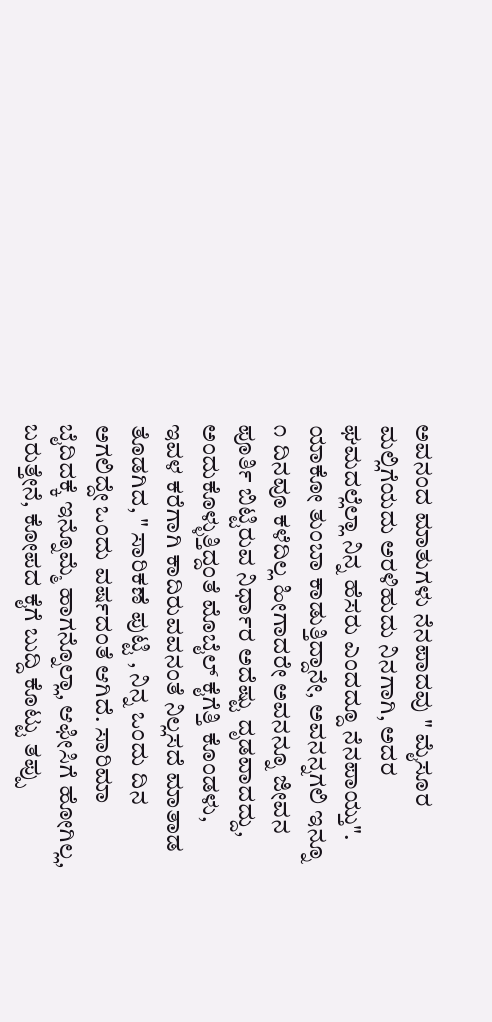ಅವನಂದ ಮಾತುಗಳು ನೆನಪಾದವು " ಮೈಸೂರ ಮಲ್ಲಿಗೆಯದು ಅರಳಿಹುದು ನಿನಗಾಗಿ, ಅದರ ಘಮದಲ್ಲೆಲ್ಲಾ ನಿನ್ನ ಹೆಸರು ಎಂದದ್ದೂ ನೆನಪಾಯ್ತು". ಯಾಕೋ ತುಂಬಾ ಕಾಡುತ್ತಿದ್ದಾನೇ, ಅವನನ್ನಗಲಿ ಇನ್ನೂ ೧ ದಿನವೂ ಕಳೆದಿಲ್ಲ ಹೀಗಾದರೇ ಅವನನ್ನೂ ಜೀವನ ಪೂರ್ತಿ ಬಿಟ್ಟಿರುವ ನಿರ್ಧಾರ ಅದೆಷ್ಟು ದೃಡವಾದದ್ದು, ಅಂದುಕೊಳ್ಳುತ್ತಿದ್ದಂತೆ ಮೊಬೈಲ್ ಕೈಗೆತ್ತಿ ಕೊಂಡಳು, ಇವಳ ಕರೆಗಾಗಿ ಕಾದಿರುವವನಂತೆ ನಿಲ್ಲಸದೆ ಮಾತಾಡ ತೊಡಗಿದ, " ಸಾರಿಕಣೆ ಪುಟ್ಟಿ , ನಿನ್ನ ಒಂದು ದಿನ ಅಗಲಿದ್ದೇ ಒಂದು ವರ್ಷದಂತೆ ಆಗಿದೆ. ಸಾರಿಮಾ ಬೈದಿದಕ್ಕೆ ಇನ್ನೊಮ್ಮೆ ಹಾಗನ್ನೊಲ್ಲಾ, ಆಫೀಸಿಗೆ ಹೋಗಿಲ್ಲ, ಬರುತ್ತೇನೆ, ಕೋಪದ ಕೈಗೆ ಬುದ್ದಿ ಕೊಟ್ಟು ತಪ್ಪು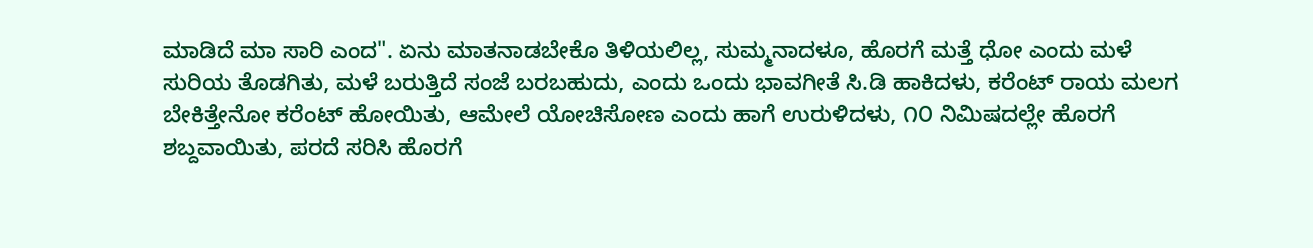ಮಾಡಿದೆ ಮಾ ಸಾರಿ ಎಂದ". ಏನು ಮಾತನಾಡಬೇಕೊ ತಿಳಿಯಲಿಲ್ಲ, ಸುಮ್ಮನಾದಳೂ, ಹೊರಗೆ ಮತ್ತೆ ಧೋ ಎಂದು ಮಳೆ ಸುರಿಯ ತೊಡಗಿತು, ಮಳೆ ಬರುತ್ತಿದೆ ಸಂಜೆ ಬರಬಹುದು, ಎಂದು ಒಂದು ಭಾವಗೀತೆ ಸಿ.ಡಿ ಹಾಕಿದಳು, ಕರೆಂಟ್ ರಾಯ ಮಲಗ ಬೇಕಿತ್ತೇನೋ ಕರೆಂಟ್ ಹೋಯಿತು, ಆಮೇಲೆ ಯೋಚಿಸೋಣ ಎಂದು ಹಾಗೆ ಉರುಳಿದಳು, ೧೦ ನಿಮಿಷದಲ್ಲೇ ಹೊರಗೆ ಶಬ್ದವಾಯಿತು, ಪರದೆ ಸರಿಸಿ ಹೊರಗೆ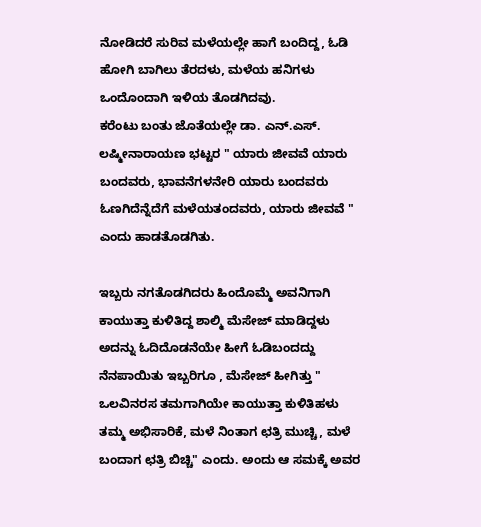ನೋಡಿದರೆ ಸುರಿವ ಮಳೆಯಲ್ಲೇ ಹಾಗೆ ಬಂದಿದ್ದ, ಓಡಿ ಹೋಗಿ ಬಾಗಿಲು ತೆರದಳು, ಮಳೆಯ ಹನಿಗಳು ಒಂದೊಂದಾಗಿ ಇಳಿಯ ತೊಡಗಿದವು.
ಕರೆಂಟು ಬಂತು ಜೊತೆಯಲ್ಲೇ ಡಾ. ಎನ್.ಎಸ್. ಲಷ್ಮೀನಾರಾಯಣ ಭಟ್ಟರ " ಯಾರು ಜೀವವೆ ಯಾರು ಬಂದವರು, ಭಾವನೆಗಳನೇರಿ ಯಾರು ಬಂದವರು ಓಣಗಿದೆನ್ನೆದೆಗೆ ಮಳೆಯತಂದವರು, ಯಾರು ಜೀವವೆ " ಎಂದು ಹಾಡತೊಡಗಿತು.

ಇಬ್ಬರು ನಗತೊಡಗಿದರು ಹಿಂದೊಮ್ಮೆ ಅವನಿಗಾಗಿ ಕಾಯುತ್ತಾ ಕುಳಿತಿದ್ದ ಶಾಲ್ಮಿ ಮೆಸೇಜ್ ಮಾಡಿದ್ದಳು ಅದನ್ನು ಓದಿದೊಡನೆಯೇ ಹೀಗೆ ಓಡಿಬಂದದ್ದು ನೆನಪಾಯಿತು ಇಬ್ಬರಿಗೂ , ಮೆಸೇಜ್ ಹೀಗಿತ್ತು " ಒಲವಿನರಸ ತಮಗಾಗಿಯೇ ಕಾಯುತ್ತಾ ಕುಳಿತಿಹಳು ತಮ್ಮ ಅಭಿಸಾರಿಕೆ, ಮಳೆ ನಿಂತಾಗ ಛತ್ರಿ ಮುಚ್ಚಿ, ಮಳೆ ಬಂದಾಗ ಛತ್ರಿ ಬಿಚ್ಚಿ" ಎಂದು. ಅಂದು ಆ ಸಮಕ್ಕೆ ಅವರ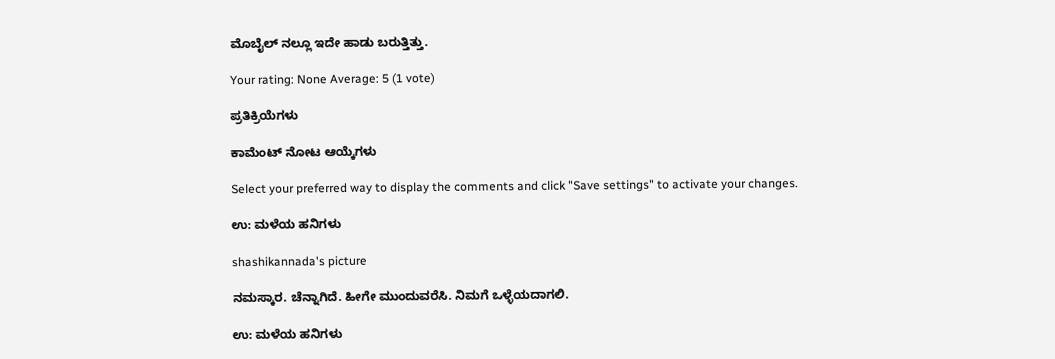ಮೊಬೈಲ್ ನಲ್ಲೂ ಇದೇ ಹಾಡು ಬರುತ್ತಿತ್ತು.

Your rating: None Average: 5 (1 vote)

ಪ್ರತಿಕ್ರಿಯೆಗಳು

ಕಾಮೆಂಟ್ ನೋಟ ಆಯ್ಕೆಗಳು

Select your preferred way to display the comments and click "Save settings" to activate your changes.

ಉ: ಮಳೆಯ ಹನಿಗಳು

shashikannada's picture

ನಮಸ್ಕಾರ. ಚೆನ್ನಾಗಿದೆ. ಹೀಗೇ ಮುಂದುವರೆಸಿ. ನಿಮಗೆ ಒಳ್ಳೆಯದಾಗಲಿ.

ಉ: ಮಳೆಯ ಹನಿಗಳು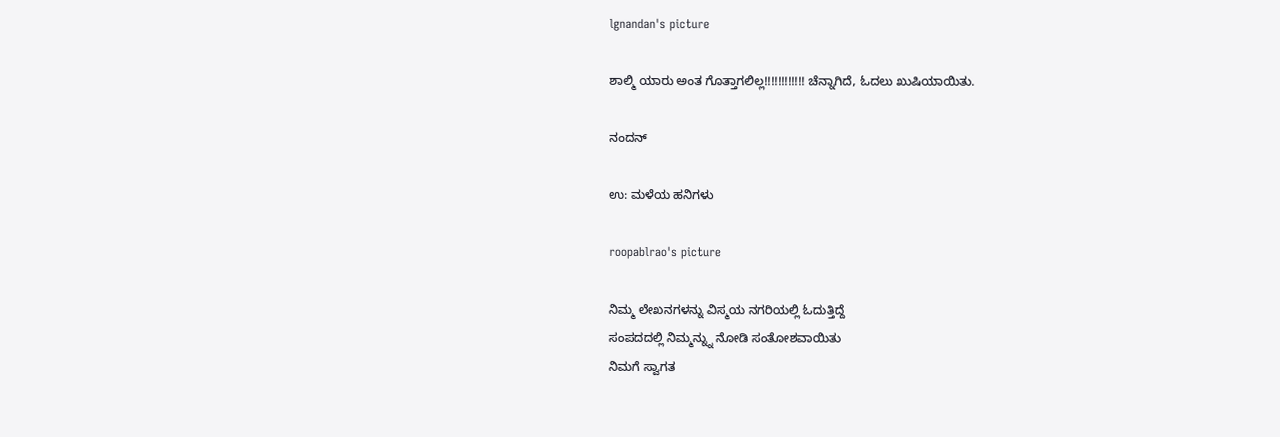lgnandan's picture

ಶಾಲ್ಮಿ ಯಾರು ಅಂತ ಗೊತ್ತಾಗಲಿಲ್ಲ!!!!!!!!!!!! ಚೆನ್ನಾಗಿದೆ, ಓದಲು ಖುಷಿಯಾಯಿತು.

ನಂದನ್

ಉ: ಮಳೆಯ ಹನಿಗಳು

roopablrao's picture

ನಿಮ್ಮ ಲೇಖನಗಳನ್ನು ವಿಸ್ಮಯ ನಗರಿಯಲ್ಲಿ ಓದುತ್ತಿದ್ದೆ
ಸಂಪದದಲ್ಲಿ ನಿಮ್ಮನ್ನ್ನು ನೋಡಿ ಸಂತೋಶವಾಯಿತು
ನಿಮಗೆ ಸ್ವಾಗತ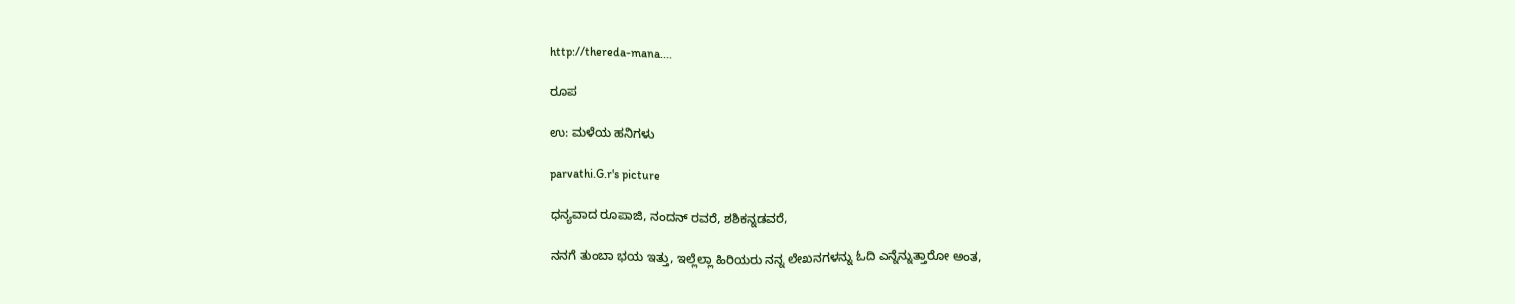http://thereda-mana....

ರೂಪ

ಉ: ಮಳೆಯ ಹನಿಗಳು

parvathi.G.r's picture

ಧನ್ಯವಾದ ರೂಪಾಜಿ, ನಂದನ್ ರವರೆ, ಶಶಿಕನ್ನಡವರೆ,

ನನಗೆ ತುಂಬಾ ಭಯ ಇತ್ತು, ಇಲ್ಲೆಲ್ಲಾ ಹಿರಿಯರು ನನ್ನ ಲೇಖನಗಳನ್ನು ಓದಿ ಎನ್ನೆನ್ನುತ್ತಾರೋ ಅಂತ,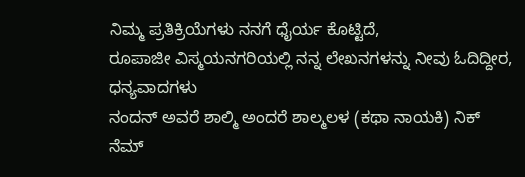ನಿಮ್ಮ ಪ್ರತಿಕ್ರಿಯೆಗಳು ನನಗೆ ಧೈರ್ಯ ಕೊಟ್ಟಿದೆ,
ರೂಪಾಜೀ ವಿಸ್ಮಯನಗರಿಯಲ್ಲಿ ನನ್ನ ಲೇಖನಗಳನ್ನು ನೀವು ಓದಿದ್ದೀರ, ಧನ್ಯವಾದಗಳು
ನಂದನ್ ಅವರೆ ಶಾಲ್ಮಿ ಅಂದರೆ ಶಾಲ್ಮಲಳ (ಕಥಾ ನಾಯಕಿ) ನಿಕ್ ನೆಮ್